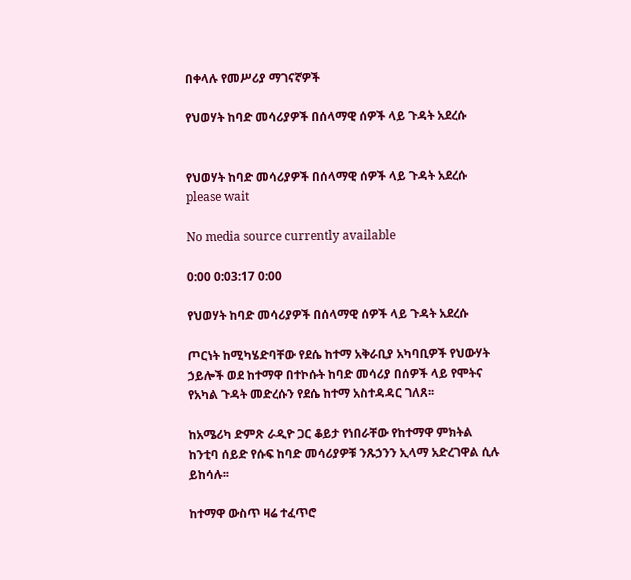በቀላሉ የመሥሪያ ማገናኛዎች

የህወሃት ከባድ መሳሪያዎች በሰላማዊ ሰዎች ላይ ጉዳት አደረሱ


የህወሃት ከባድ መሳሪያዎች በሰላማዊ ሰዎች ላይ ጉዳት አደረሱ
please wait

No media source currently available

0:00 0:03:17 0:00

የህወሃት ከባድ መሳሪያዎች በሰላማዊ ሰዎች ላይ ጉዳት አደረሱ

ጦርነት ከሚካሄድባቸው የደሴ ከተማ አቅራቢያ አካባቢዎች የህውሃት ኃይሎች ወደ ከተማዋ በተኮሱት ከባድ መሳሪያ በሰዎች ላይ የሞትና የአካል ጉዳት መድረሱን የደሴ ከተማ አስተዳዳር ገለጸ፡፡

ከአሜሪካ ድምጽ ራዲዮ ጋር ቆይታ የነበራቸው የከተማዋ ምክትል ከንቲባ ሰይድ የሱፍ ከባድ መሳሪያዎቹ ንጹኃንን ኢላማ አድረገዋል ሲሉ ይከሳሉ፡፡

ከተማዋ ውስጥ ዛሬ ተፈጥሮ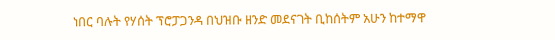ነበር ባሉት የሃሰት ፕሮፓጋንዳ በህዝቡ ዘንድ መደናገት ቢከሰትም አሁን ከተማዋ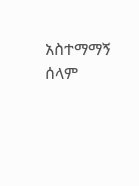አስተማማኝ ሰላም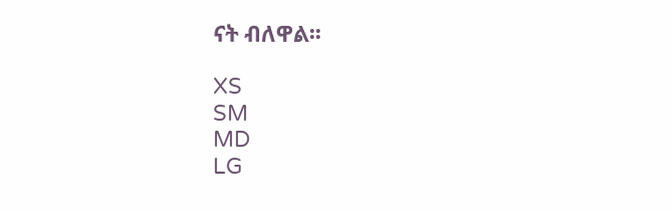ናት ብለዋል፡፡

XS
SM
MD
LG